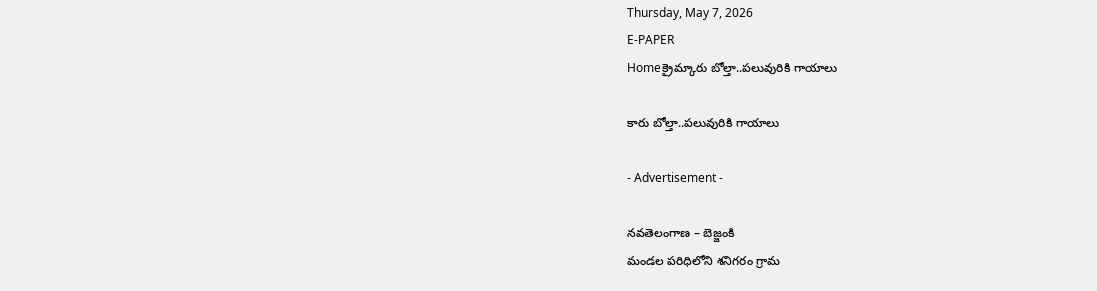Thursday, May 7, 2026
E-PAPER
Homeక్రైమ్కారు బోల్తా..పలువురికి గాయాలు

కారు బోల్తా..పలువురికి గాయాలు

- Advertisement -

నవతెలంగాణ – బెజ్జంకి
మండల పరిధిలోని శనిగరం గ్రామ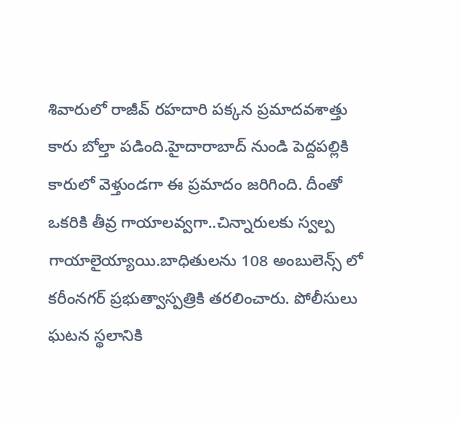శివారులో రాజీవ్ రహదారి పక్కన ప్రమాదవశాత్తు కారు బోల్తా పడింది.హైదారాబాద్ నుండి పెద్దపల్లికి కారులో వెళ్తుండ‌గా ఈ ప్ర‌మాదం జ‌రిగింది. దీంతో ఒక‌రికి తీవ్ర గాయాలవ్వగా..చిన్నారులకు స్వల్ప గాయాలైయ్యాయి.బాధితులను 108 అంబులెన్స్ లో కరీంనగర్ ప్రభుత్వాస్పత్రికి తరలించారు. పోలీసులు ఘటన స్థలానికి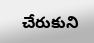చేరుకుని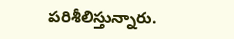పరిశీలిస్తున్నారు.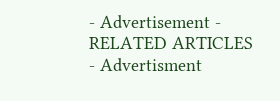- Advertisement -
RELATED ARTICLES
- Advertisment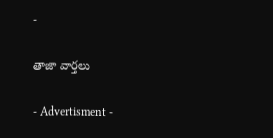-

తాజా వార్తలు

- Advertisment -